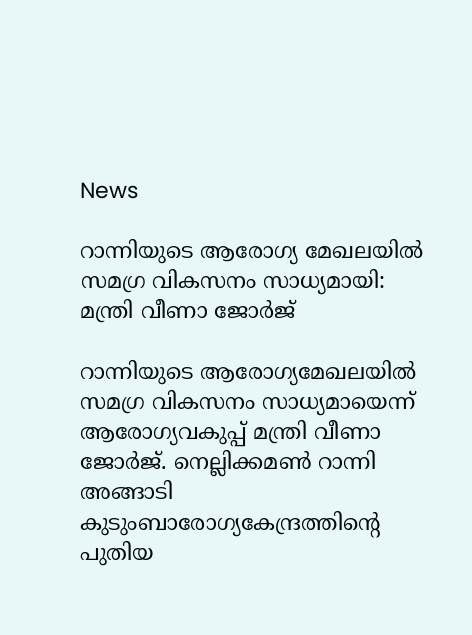News

റാന്നിയുടെ ആരോഗ്യ മേഖലയില്‍ സമഗ്ര വികസനം സാധ്യമായി: മന്ത്രി വീണാ ജോര്‍ജ്

റാന്നിയുടെ ആരോഗ്യമേഖലയില്‍ സമഗ്ര വികസനം സാധ്യമായെന്ന് ആരോഗ്യവകുപ്പ് മന്ത്രി വീണാ ജോര്‍ജ്. നെല്ലിക്കമണ്‍ റാന്നി അങ്ങാടി കുടുംബാരോഗ്യകേന്ദ്രത്തിന്റെ പുതിയ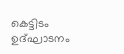കെട്ടിടം ഉദ്ഘാടനം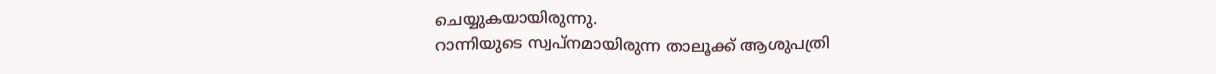ചെയ്യുകയായിരുന്നു.
റാന്നിയുടെ സ്വപ്നമായിരുന്ന താലൂക്ക് ആശുപത്രി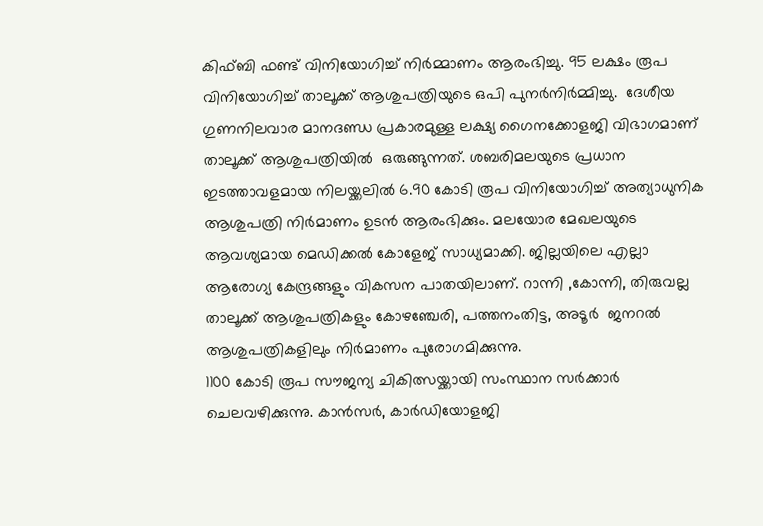കിഫ്ബി ഫണ്ട് വിനിയോഗിച്ച് നിര്‍മ്മാണം ആരംഭിച്ചു. 95 ലക്ഷം രൂപ വിനിയോഗിച്ച് താലൂക്ക് ആശുപത്രിയുടെ ഒപി പുനര്‍നിര്‍മ്മിച്ചു.  ദേശീയ ഗുണനിലവാര മാനദണ്ഡ പ്രകാരമുള്ള ലക്ഷ്യ ഗൈനക്കോളജി വിഭാഗമാണ് താലൂക്ക് ആശുപത്രിയില്‍  ഒരുങ്ങുന്നത്. ശബരിമലയുടെ പ്രധാന ഇടത്താവളമായ നിലയ്ക്കലില്‍ 6.90 കോടി രൂപ വിനിയോഗിച്ച് അത്യാധുനിക ആശുപത്രി നിര്‍മാണം ഉടന്‍ ആരംഭിക്കും. മലയോര മേഖലയുടെ ആവശ്യമായ മെഡിക്കല്‍ കോളേജ് സാധ്യമാക്കി. ജില്ലയിലെ എല്ലാ ആരോഗ്യ കേന്ദ്രങ്ങളും വികസന പാതയിലാണ്. റാന്നി ,കോന്നി, തിരുവല്ല താലൂക്ക് ആശുപത്രികളും കോഴഞ്ചേരി, പത്തനംതിട്ട, അടൂര്‍  ജനറല്‍ ആശുപത്രികളിലും നിര്‍മാണം പുരോഗമിക്കുന്നു.
1100 കോടി രൂപ സൗജന്യ ചികിത്സയ്ക്കായി സംസ്ഥാന സര്‍ക്കാര്‍ ചെലവഴിക്കുന്നു. കാന്‍സര്‍, കാര്‍ഡിയോളജി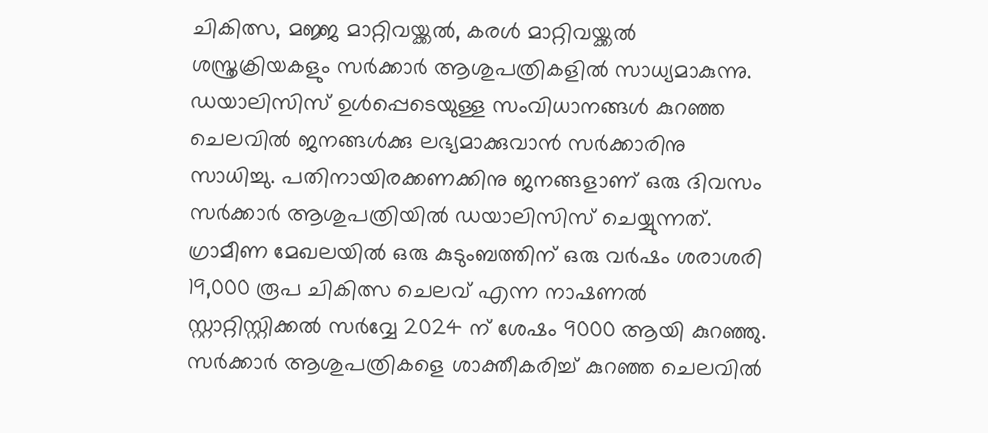ചികിത്സ, മജ്ജ മാറ്റിവയ്ക്കല്‍, കരള്‍ മാറ്റിവയ്ക്കല്‍ ശസ്ത്രക്രിയകളും സര്‍ക്കാര്‍ ആശുപത്രികളില്‍ സാധ്യമാകുന്നു. ഡയാലിസിസ് ഉള്‍പ്പെടെയുള്ള സംവിധാനങ്ങള്‍ കുറഞ്ഞ ചെലവില്‍ ജനങ്ങള്‍ക്കു ലഭ്യമാക്കുവാന്‍ സര്‍ക്കാരിനു സാധിച്ചു. പതിനായിരക്കണക്കിനു ജനങ്ങളാണ് ഒരു ദിവസം സര്‍ക്കാര്‍ ആശുപത്രിയില്‍ ഡയാലിസിസ് ചെയ്യുന്നത്. ഗ്രാമീണ മേഖലയില്‍ ഒരു കുടുംബത്തിന് ഒരു വര്‍ഷം ശരാശരി 19,000 രൂപ ചികിത്സ ചെലവ് എന്ന നാഷണല്‍ സ്റ്റാറ്റിസ്റ്റിക്കല്‍ സര്‍വ്വേ 2024 ന് ശേഷം 9000 ആയി കുറഞ്ഞു. സര്‍ക്കാര്‍ ആശുപത്രികളെ ശാക്തീകരിച്ച് കുറഞ്ഞ ചെലവില്‍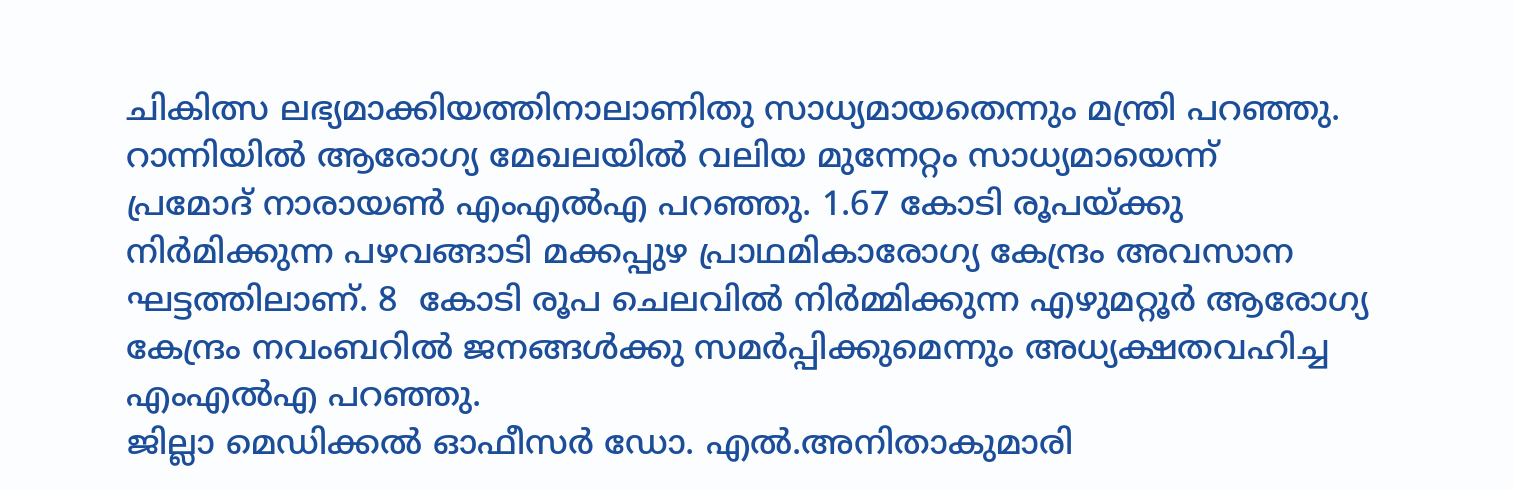ചികിത്സ ലഭ്യമാക്കിയത്തിനാലാണിതു സാധ്യമായതെന്നും മന്ത്രി പറഞ്ഞു.
റാന്നിയില്‍ ആരോഗ്യ മേഖലയില്‍ വലിയ മുന്നേറ്റം സാധ്യമായെന്ന്
പ്രമോദ് നാരായണ്‍ എംഎല്‍എ പറഞ്ഞു. 1.67 കോടി രൂപയ്ക്കു നിര്‍മിക്കുന്ന പഴവങ്ങാടി മക്കപ്പുഴ പ്രാഥമികാരോഗ്യ കേന്ദ്രം അവസാന ഘട്ടത്തിലാണ്. 8  കോടി രൂപ ചെലവില്‍ നിര്‍മ്മിക്കുന്ന എഴുമറ്റൂര്‍ ആരോഗ്യ കേന്ദ്രം നവംബറില്‍ ജനങ്ങള്‍ക്കു സമര്‍പ്പിക്കുമെന്നും അധ്യക്ഷതവഹിച്ച എംഎല്‍എ പറഞ്ഞു.
ജില്ലാ മെഡിക്കല്‍ ഓഫീസര്‍ ഡോ. എല്‍.അനിതാകുമാരി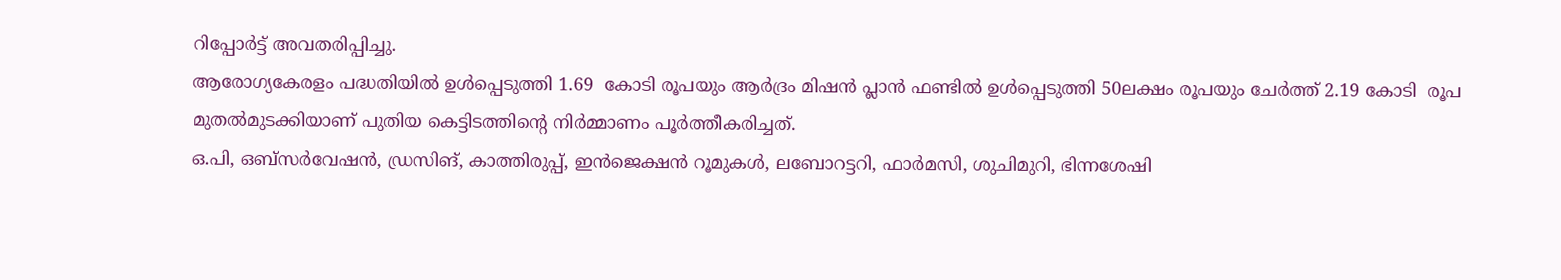റിപ്പോര്‍ട്ട് അവതരിപ്പിച്ചു.
ആരോഗ്യകേരളം പദ്ധതിയില്‍ ഉള്‍പ്പെടുത്തി 1.69  കോടി രൂപയും ആര്‍ദ്രം മിഷന്‍ പ്ലാന്‍ ഫണ്ടില്‍ ഉള്‍പ്പെടുത്തി 50ലക്ഷം രൂപയും ചേര്‍ത്ത് 2.19 കോടി  രൂപ മുതല്‍മുടക്കിയാണ് പുതിയ കെട്ടിടത്തിന്റെ നിര്‍മ്മാണം പൂര്‍ത്തീകരിച്ചത്.
ഒ.പി, ഒബ്‌സര്‍വേഷന്‍, ഡ്രസിങ്, കാത്തിരുപ്പ്, ഇന്‍ജെക്ഷന്‍ റൂമുകള്‍, ലബോറട്ടറി, ഫാര്‍മസി, ശുചിമുറി, ഭിന്നശേഷി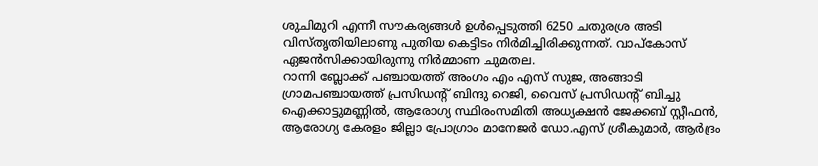ശുചിമുറി എന്നീ സൗകര്യങ്ങള്‍ ഉള്‍പ്പെടുത്തി 6250 ചതുരശ്ര അടി വിസ്തൃതിയിലാണു പുതിയ കെട്ടിടം നിര്‍മിച്ചിരിക്കുന്നത്. വാപ്‌കോസ് ഏജന്‍സിക്കായിരുന്നു നിര്‍മ്മാണ ചുമതല.
റാന്നി ബ്ലോക്ക് പഞ്ചായത്ത് അംഗം എം എസ് സുജ, അങ്ങാടി ഗ്രാമപഞ്ചായത്ത് പ്രസിഡന്റ് ബിന്ദു റെജി, വൈസ് പ്രസിഡന്റ് ബിച്ചു ഐക്കാട്ടുമണ്ണില്‍, ആരോഗ്യ സ്ഥിരംസമിതി അധ്യക്ഷന്‍ ജേക്കബ് സ്റ്റീഫന്‍, ആരോഗ്യ കേരളം ജില്ലാ പ്രോഗ്രാം മാനേജര്‍ ഡോ.എസ് ശ്രീകുമാര്‍, ആര്‍ദ്രം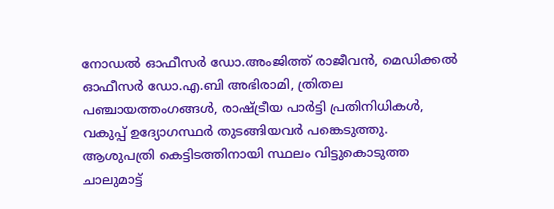നോഡല്‍ ഓഫീസര്‍ ഡോ.അംജിത്ത് രാജീവന്‍, മെഡിക്കല്‍ ഓഫീസര്‍ ഡോ.എ.ബി അഭിരാമി, ത്രിതല പഞ്ചായത്തംഗങ്ങള്‍, രാഷ്ട്രീയ പാര്‍ട്ടി പ്രതിനിധികള്‍, വകുപ്പ് ഉദ്യോഗസ്ഥര്‍ തുടങ്ങിയവര്‍ പങ്കെടുത്തു.
ആശുപത്രി കെട്ടിടത്തിനായി സ്ഥലം വിട്ടുകൊടുത്ത ചാലുമാട്ട്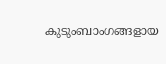കുടുംബാംഗങ്ങളായ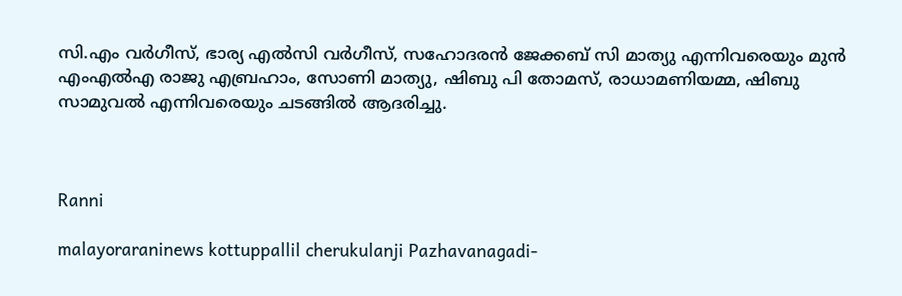സി.എം വര്‍ഗീസ്, ഭാര്യ എല്‍സി വര്‍ഗീസ്, സഹോദരന്‍ ജേക്കബ് സി മാത്യു എന്നിവരെയും മുന്‍ എംഎല്‍എ രാജു എബ്രഹാം, സോണി മാത്യു, ഷിബു പി തോമസ്, രാധാമണിയമ്മ, ഷിബു സാമുവല്‍ എന്നിവരെയും ചടങ്ങില്‍ ആദരിച്ചു.



Ranni

malayoraraninews kottuppallil cherukulanji Pazhavanagadi-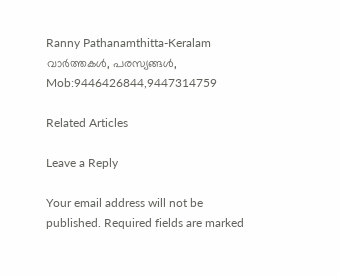Ranny Pathanamthitta-Keralam വാർത്തകൾ, പരസ്യങ്ങൾ, Mob:9446426844,9447314759

Related Articles

Leave a Reply

Your email address will not be published. Required fields are marked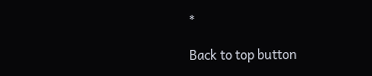*

Back to top button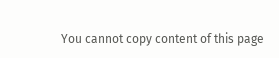You cannot copy content of this page